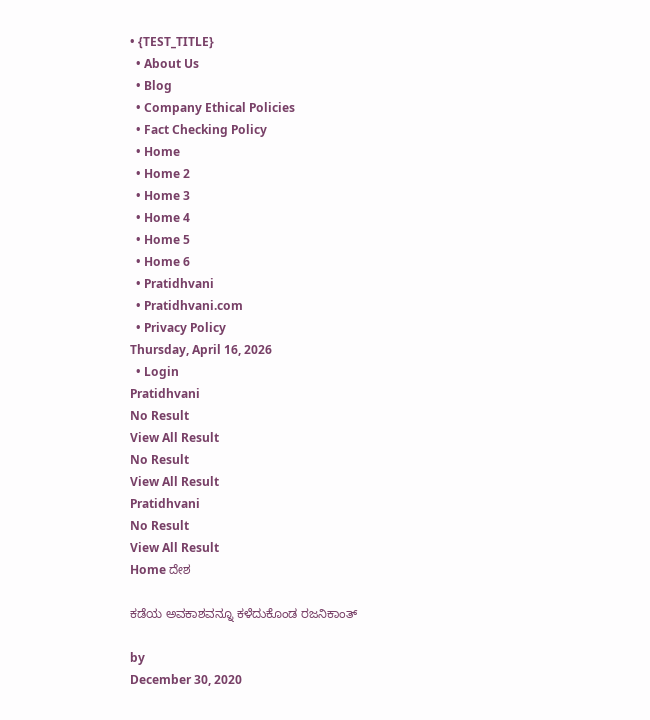• {TEST_TITLE}
  • About Us
  • Blog
  • Company Ethical Policies
  • Fact Checking Policy
  • Home
  • Home 2
  • Home 3
  • Home 4
  • Home 5
  • Home 6
  • Pratidhvani
  • Pratidhvani.com
  • Privacy Policy
Thursday, April 16, 2026
  • Login
Pratidhvani
No Result
View All Result
No Result
View All Result
Pratidhvani
No Result
View All Result
Home ದೇಶ

ಕಡೆಯ ಅವಕಾಶವನ್ನೂ ಕಳೆದುಕೊಂಡ ರಜನಿಕಾಂತ್

by
December 30, 2020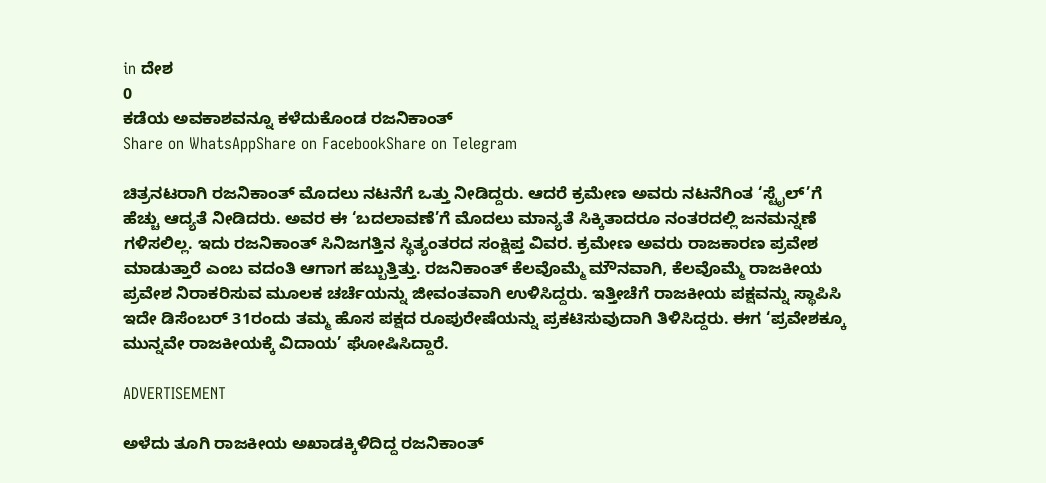in ದೇಶ
0
ಕಡೆಯ ಅವಕಾಶವನ್ನೂ ಕಳೆದುಕೊಂಡ ರಜನಿಕಾಂತ್
Share on WhatsAppShare on FacebookShare on Telegram

ಚಿತ್ರನಟರಾಗಿ ರಜನಿಕಾಂತ್ ಮೊದಲು ನಟನೆಗೆ ಒತ್ತು ನೀಡಿದ್ದರು. ಆದರೆ ಕ್ರಮೇಣ ಅವರು ನಟನೆಗಿಂತ ‘ಸ್ಟೈಲ್’ಗೆ ಹೆಚ್ಚು ಆದ್ಯತೆ ನೀಡಿದರು. ಅವರ ಈ ‘ಬದಲಾವಣೆ’ಗೆ ಮೊದಲು ಮಾನ್ಯತೆ ಸಿಕ್ಕಿತಾದರೂ ನಂತರದಲ್ಲಿ ಜನಮನ್ನಣೆ ಗಳಿಸಲಿಲ್ಲ. ಇದು ರಜನಿಕಾಂತ್ ಸಿನಿಜಗತ್ತಿನ ಸ್ಥಿತ್ಯಂತರದ ಸಂಕ್ಷಿಪ್ತ ವಿವರ. ಕ್ರಮೇಣ ಅವರು ರಾಜಕಾರಣ ಪ್ರವೇಶ ಮಾಡುತ್ತಾರೆ ಎಂಬ ವದಂತಿ ಆಗಾಗ ಹಬ್ಬುತ್ತಿತ್ತು. ರಜನಿಕಾಂತ್ ಕೆಲವೊಮ್ಮೆ ಮೌನವಾಗಿ, ಕೆಲವೊಮ್ಮೆ ರಾಜಕೀಯ ಪ್ರವೇಶ ನಿರಾಕರಿಸುವ ಮೂಲಕ ಚರ್ಚೆಯನ್ನು ಜೀವಂತವಾಗಿ ಉಳಿಸಿದ್ದರು. ಇತ್ತೀಚೆಗೆ ರಾಜಕೀಯ ಪಕ್ಷವನ್ನು ಸ್ಥಾಪಿಸಿ ಇದೇ ಡಿಸೆಂಬರ್ 31ರಂದು ತಮ್ಮ ಹೊಸ ಪಕ್ಷದ ರೂಪುರೇಷೆಯನ್ನು ಪ್ರಕಟಿಸುವುದಾಗಿ ತಿಳಿಸಿದ್ದರು. ಈಗ ‘ಪ್ರವೇಶಕ್ಕೂ ಮುನ್ನವೇ ರಾಜಕೀಯಕ್ಕೆ ವಿದಾಯ’ ಘೋಷಿಸಿದ್ದಾರೆ.

ADVERTISEMENT

ಅಳೆದು ತೂಗಿ ರಾಜಕೀಯ ಅಖಾಡಕ್ಕಿಳಿದಿದ್ದ ರಜನಿಕಾಂತ್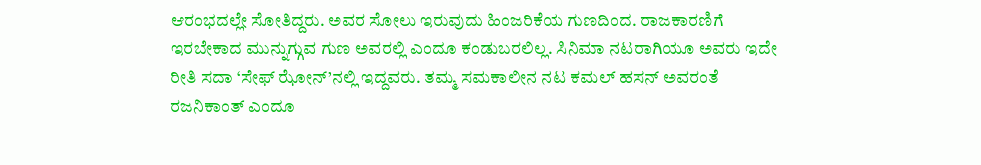ಆರಂಭದಲ್ಲೇ ಸೋತಿದ್ದರು. ಅವರ ಸೋಲು ಇರುವುದು ಹಿಂಜರಿಕೆಯ ಗುಣದಿಂದ. ರಾಜಕಾರಣಿಗೆ ಇರಬೇಕಾದ ಮುನ್ನುಗ್ಗುವ ಗುಣ ಅವರಲ್ಲಿ ಎಂದೂ ಕಂಡುಬರಲಿಲ್ಲ. ಸಿನಿಮಾ ನಟರಾಗಿಯೂ ಅವರು ಇದೇ ರೀತಿ ಸದಾ ‘ಸೇಫ್ ಝೋನ್’ನಲ್ಲಿ ಇದ್ದವರು. ತಮ್ಮ ಸಮಕಾಲೀನ ನಟ ಕಮಲ್ ಹಸನ್ ಅವರಂತೆ ರಜನಿಕಾಂತ್ ಎಂದೂ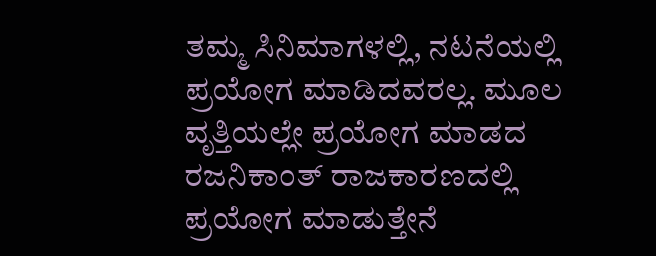ತಮ್ಮ ಸಿನಿಮಾಗಳಲ್ಲಿ, ನಟನೆಯಲ್ಲಿ ಪ್ರಯೋಗ ಮಾಡಿದವರಲ್ಲ. ಮೂಲ ವೃತ್ತಿಯಲ್ಲೇ ಪ್ರಯೋಗ ಮಾಡದ ರಜನಿಕಾಂತ್ ರಾಜಕಾರಣದಲ್ಲಿ ಪ್ರಯೋಗ ಮಾಡುತ್ತೇನೆ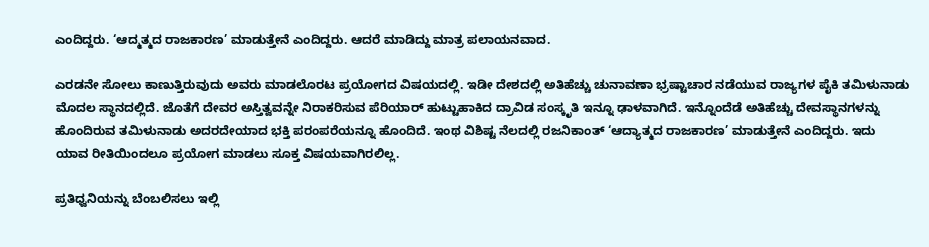ಎಂದಿದ್ದರು. ‘ಆದ್ಮತ್ಮದ ರಾಜಕಾರಣ’ ಮಾಡುತ್ತೇನೆ ಎಂದಿದ್ದರು. ಆದರೆ ಮಾಡಿದ್ದು ಮಾತ್ರ ಪಲಾಯನವಾದ.

ಎರಡನೇ ಸೋಲು ಕಾಣುತ್ತಿರುವುದು ಅವರು ಮಾಡಲೊರಟ ಪ್ರಯೋಗದ ವಿಷಯದಲ್ಲಿ. ಇಡೀ ದೇಶದಲ್ಲಿ ಅತಿಹೆಚ್ಚು ಚುನಾವಣಾ ಭ್ರಷ್ಟಾಚಾರ ನಡೆಯುವ ರಾಜ್ಯಗಳ ಪೈಕಿ ತಮಿಳುನಾಡು ಮೊದಲ ಸ್ಥಾನದಲ್ಲಿದೆ. ಜೊತೆಗೆ ದೇವರ ಅಸ್ತಿತ್ವವನ್ನೇ ನಿರಾಕರಿಸುವ ಪೆರಿಯಾರ್ ಹುಟ್ಟುಹಾಕಿದ ದ್ರಾವಿಡ ಸಂಸ್ಕೃತಿ ಇನ್ನೂ ಢಾಳವಾಗಿದೆ. ಇನ್ನೊಂದೆಡೆ ಅತಿಹೆಚ್ಚು ದೇವಸ್ಥಾನಗಳನ್ನು ಹೊಂದಿರುವ ತಮಿಳುನಾಡು ಅದರದೇಯಾದ ಭಕ್ತಿ ಪರಂಪರೆಯನ್ನೂ ಹೊಂದಿದೆ. ಇಂಥ ವಿಶಿಷ್ಟ ನೆಲದಲ್ಲಿ ರಜನಿಕಾಂತ್ ‘ಆದ್ಯಾತ್ಮದ ರಾಜಕಾರಣ’ ಮಾಡುತ್ತೇನೆ ಎಂದಿದ್ದರು. ಇದು ಯಾವ ರೀತಿಯಿಂದಲೂ ಪ್ರಯೋಗ ಮಾಡಲು ಸೂಕ್ತ ವಿಷಯವಾಗಿರಲಿಲ್ಲ.

ಪ್ರತಿಧ್ವನಿಯನ್ನು ಬೆಂಬಲಿಸಲು ಇಲ್ಲಿ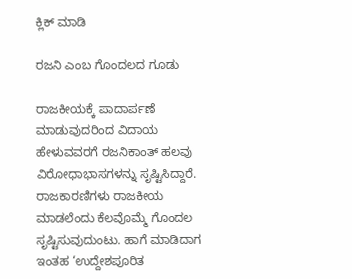ಕ್ಲಿಕ್‌ ಮಾಡಿ

ರಜನಿ ಎಂಬ ಗೊಂದಲದ ಗೂಡು

ರಾಜಕೀಯಕ್ಕೆ ಪಾದಾರ್ಪಣೆ ಮಾಡುವುದರಿಂದ ವಿದಾಯ ಹೇಳುವವರಗೆ ರಜನಿಕಾಂತ್ ಹಲವು ವಿರೋಧಾಭಾಸಗಳನ್ನು ಸೃಷ್ಟಿಸಿದ್ದಾರೆ. ರಾಜಕಾರಣಿಗಳು ರಾಜಕೀಯ ಮಾಡಲೆಂದು ಕೆಲವೊಮ್ಮೆ ಗೊಂದಲ ಸೃಷ್ಟಿಸುವುದುಂಟು. ಹಾಗೆ ಮಾಡಿದಾಗ ಇಂತಹ ‘ಉದ್ದೇಶಪೂರಿತ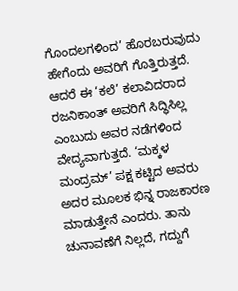ಗೊಂದಲಗಳಿಂದ’ ಹೊರಬರುವುದು ಹೇಗೆಂದು ಅವರಿಗೆ ಗೊತ್ತಿರುತ್ತದೆ. ಆದರೆ ಈ ‘ಕಲೆ’ ಕಲಾವಿದರಾದ ರಜನಿಕಾಂತ್ ಅವರಿಗೆ ಸಿದ್ಧಿಸಿಲ್ಲ ಎಂಬುದು ಅವರ ನಡೆಗಳಿಂದ ವೇದ್ಯವಾಗುತ್ತದೆ. ‘ಮಕ್ಕಳ ಮಂದ್ರಮ್’ ಪಕ್ಷ ಕಟ್ಟಿದ ಅವರು ಅದರ ಮೂಲಕ ಭಿನ್ನ ರಾಜಕಾರಣ ಮಾಡುತ್ತೇನೆ ಎಂದರು. ತಾನು ಚುನಾವಣೆಗೆ ನಿಲ್ಲದೆ, ಗದ್ದುಗೆ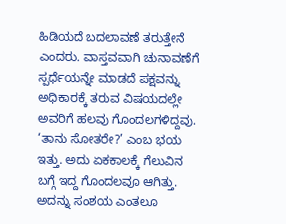ಹಿಡಿಯದೆ ಬದಲಾವಣೆ ತರುತ್ತೇನೆ ಎಂದರು. ವಾಸ್ತವವಾಗಿ ಚುನಾವಣೆಗೆ ಸ್ಪರ್ಧೆಯನ್ನೇ ಮಾಡದೆ ಪಕ್ಷವನ್ನು ಅಧಿಕಾರಕ್ಕೆ ತರುವ ವಿಷಯದಲ್ಲೇ ಅವರಿಗೆ ಹಲವು ಗೊಂದಲಗಳಿದ್ದವು. ‘ತಾನು ಸೋತರೇ?’ ಎಂಬ ಭಯ ಇತ್ತು. ಅದು ಏಕಕಾಲಕ್ಕೆ ಗೆಲುವಿನ ಬಗ್ಗೆ ಇದ್ದ ಗೊಂದಲವೂ ಆಗಿತ್ತು. ಅದನ್ನು ಸಂಶಯ ಎಂತಲೂ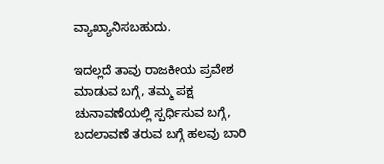ವ್ಯಾಖ್ಯಾನಿಸಬಹುದು.

ಇದಲ್ಲದೆ ತಾವು ರಾಜಕೀಯ ಪ್ರವೇಶ ಮಾಡುವ ಬಗ್ಗೆ, ತಮ್ಮ ಪಕ್ಷ ಚುನಾವಣೆಯಲ್ಲಿ ಸ್ಪರ್ಧಿಸುವ ಬಗ್ಗೆ, ಬದಲಾವಣೆ ತರುವ ಬಗ್ಗೆ ಹಲವು ಬಾರಿ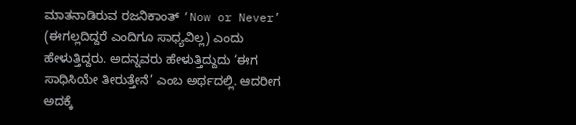ಮಾತನಾಡಿರುವ ರಜನಿಕಾಂತ್ ‘Now or Never’ (ಈಗಲ್ಲದಿದ್ದರೆ ಎಂದಿಗೂ ಸಾಧ್ಯವಿಲ್ಲ) ಎಂದು ಹೇಳುತ್ತಿದ್ದರು. ಅದನ್ನವರು ಹೇಳುತ್ತಿದ್ದುದು ‘ಈಗ ಸಾಧಿಸಿಯೇ ತೀರುತ್ತೇನೆ’ ಎಂಬ ಅರ್ಥದಲ್ಲಿ. ಆದರೀಗ ಅದಕ್ಕೆ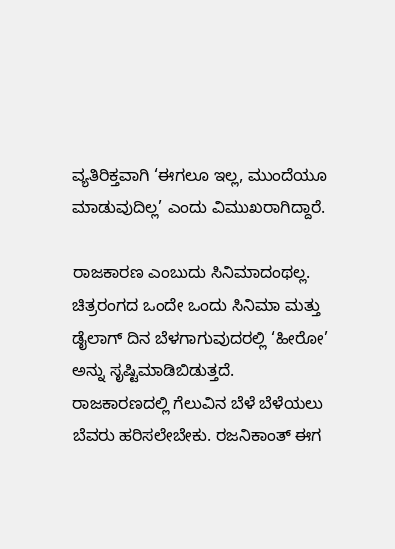ವ್ಯತಿರಿಕ್ತವಾಗಿ ‘ಈಗಲೂ ಇಲ್ಲ, ಮುಂದೆಯೂ ಮಾಡುವುದಿಲ್ಲ’ ಎಂದು ವಿಮುಖರಾಗಿದ್ದಾರೆ.

ರಾಜಕಾರಣ ಎಂಬುದು ಸಿನಿಮಾದಂಥಲ್ಲ. ಚಿತ್ರರಂಗದ ಒಂದೇ ಒಂದು ಸಿನಿಮಾ ಮತ್ತು ಡೈಲಾಗ್ ದಿನ ಬೆಳಗಾಗುವುದರಲ್ಲಿ ‘ಹೀರೋ’ ಅನ್ನು ಸೃಷ್ಟಿಮಾಡಿಬಿಡುತ್ತದೆ. ರಾಜಕಾರಣದಲ್ಲಿ ಗೆಲುವಿನ ಬೆಳೆ ಬೆಳೆಯಲು ಬೆವರು ಹರಿಸಲೇಬೇಕು. ರಜನಿಕಾಂತ್ ಈಗ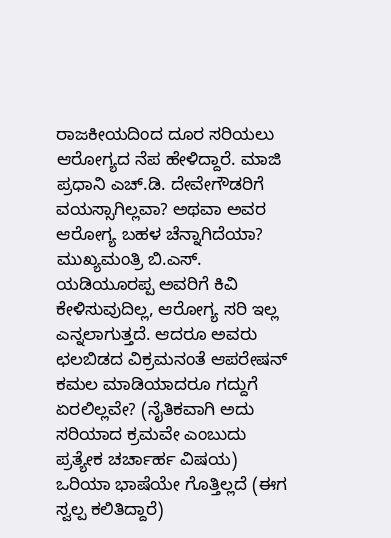ರಾಜಕೀಯದಿಂದ ದೂರ ಸರಿಯಲು ಆರೋಗ್ಯದ ನೆಪ ಹೇಳಿದ್ದಾರೆ. ಮಾಜಿ ಪ್ರಧಾನಿ ಎಚ್.ಡಿ. ದೇವೇಗೌಡರಿಗೆ ವಯಸ್ಸಾಗಿಲ್ಲವಾ? ಅಥವಾ ಅವರ ಆರೋಗ್ಯ ಬಹಳ ಚೆನ್ನಾಗಿದೆಯಾ? ಮುಖ್ಯಮಂತ್ರಿ ಬಿ.ಎಸ್. ಯಡಿಯೂರಪ್ಪ ಅವರಿಗೆ ಕಿವಿ ಕೇಳಿಸುವುದಿಲ್ಲ, ಆರೋಗ್ಯ ಸರಿ ಇಲ್ಲ ಎನ್ನಲಾಗುತ್ತದೆ. ಆದರೂ ಅವರು ಛಲಬಿಡದ ವಿಕ್ರಮನಂತೆ ಆಪರೇಷನ್ ಕಮಲ ಮಾಡಿಯಾದರೂ ಗದ್ದುಗೆ ಏರಲಿಲ್ಲವೇ? (ನೈತಿಕವಾಗಿ ಅದು ಸರಿಯಾದ ಕ್ರಮವೇ ಎಂಬುದು ಪ್ರತ್ಯೇಕ ಚರ್ಚಾರ್ಹ ವಿಷಯ) ಒರಿಯಾ ಭಾಷೆಯೇ ಗೊತ್ತಿಲ್ಲದೆ (ಈಗ ಸ್ವಲ್ಪ ಕಲಿತಿದ್ದಾರೆ)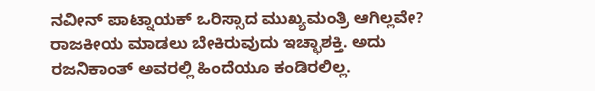ನವೀನ್ ಪಾಟ್ನಾಯಕ್ ಒರಿಸ್ಸಾದ ಮುಖ್ಯಮಂತ್ರಿ ಆಗಿಲ್ಲವೇ? ರಾಜಕೀಯ ಮಾಡಲು ಬೇಕಿರುವುದು ಇಚ್ಛಾಶಕ್ತಿ. ಅದು ರಜನಿಕಾಂತ್ ಅವರಲ್ಲಿ ಹಿಂದೆಯೂ ಕಂಡಿರಲಿಲ್ಲ.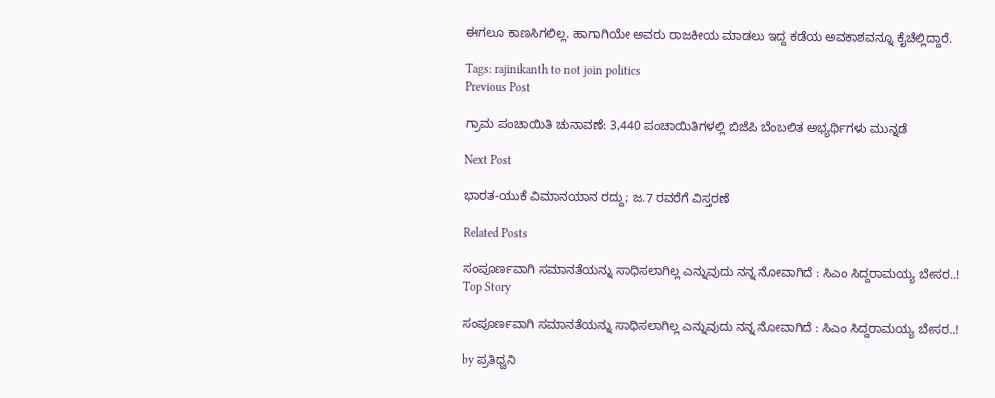ಈಗಲೂ ಕಾಣಸಿಗಲಿಲ್ಲ. ಹಾಗಾಗಿಯೇ ಅವರು ರಾಜಕೀಯ ಮಾಡಲು ಇದ್ದ ಕಡೆಯ ಅವಕಾಶವನ್ನೂ ಕೈಚೆಲ್ಲಿದ್ದಾರೆ.

Tags: rajinikanth to not join politics
Previous Post

ಗ್ರಾಮ ಪಂಚಾಯಿತಿ ಚುನಾವಣೆ: 3,440 ಪಂಚಾಯಿತಿಗಳಲ್ಲಿ ಬಿಜೆಪಿ ಬೆಂಬಲಿತ ಅಭ್ಯರ್ಥಿಗಳು ಮುನ್ನಡೆ

Next Post

ಭಾರತ-ಯುಕೆ ವಿಮಾನಯಾನ ರದ್ದು; ಜ.7 ರವರೆಗೆ ವಿಸ್ತರಣೆ

Related Posts

ಸಂಪೂರ್ಣವಾಗಿ ಸಮಾನತೆಯನ್ನು ಸಾಧಿಸಲಾಗಿಲ್ಲ ಎನ್ನುವುದು ನನ್ನ ನೋವಾಗಿದೆ : ಸಿಎಂ ಸಿದ್ದರಾಮಯ್ಯ ಬೇಸರ..!
Top Story

ಸಂಪೂರ್ಣವಾಗಿ ಸಮಾನತೆಯನ್ನು ಸಾಧಿಸಲಾಗಿಲ್ಲ ಎನ್ನುವುದು ನನ್ನ ನೋವಾಗಿದೆ : ಸಿಎಂ ಸಿದ್ದರಾಮಯ್ಯ ಬೇಸರ..!

by ಪ್ರತಿಧ್ವನಿ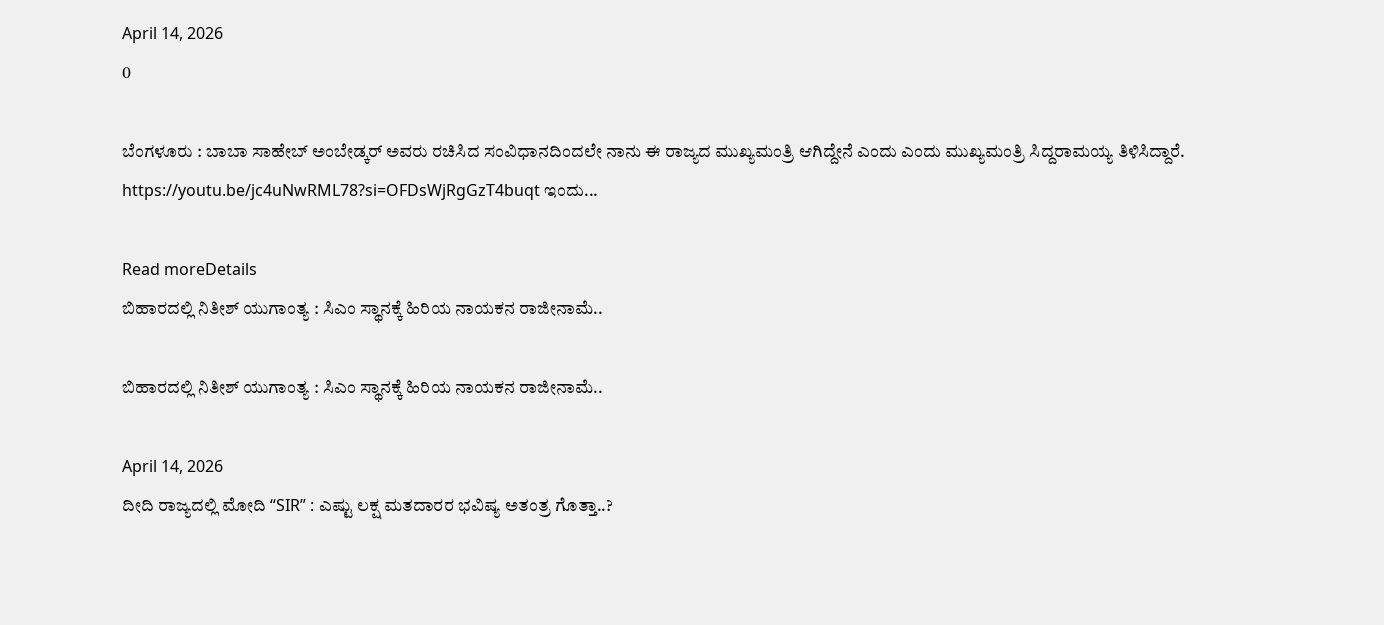April 14, 2026
0

ಬೆಂಗಳೂರು : ಬಾಬಾ ಸಾಹೇಬ್ ಅಂಬೇಡ್ಕರ್ ಅವರು ರಚಿಸಿದ ಸಂವಿಧಾನದಿಂದಲೇ ನಾನು ಈ ರಾಜ್ಯದ ಮುಖ್ಯಮಂತ್ರಿ ಆಗಿದ್ದೇನೆ ಎಂದು ಎಂದು ಮುಖ್ಯಮಂತ್ರಿ ಸಿದ್ದರಾಮಯ್ಯ ತಿಳಿಸಿದ್ದಾರೆ. https://youtu.be/jc4uNwRML78?si=OFDsWjRgGzT4buqt ಇಂದು...

Read moreDetails
ಬಿಹಾರದಲ್ಲಿ ನಿತೀಶ್‌ ಯುಗಾಂತ್ಯ : ಸಿಎಂ ಸ್ಥಾನಕ್ಕೆ ಹಿರಿಯ ನಾಯಕನ ರಾಜೀನಾಮೆ..

ಬಿಹಾರದಲ್ಲಿ ನಿತೀಶ್‌ ಯುಗಾಂತ್ಯ : ಸಿಎಂ ಸ್ಥಾನಕ್ಕೆ ಹಿರಿಯ ನಾಯಕನ ರಾಜೀನಾಮೆ..

April 14, 2026
ದೀದಿ ರಾಜ್ಯದಲ್ಲಿ ಮೋದಿ “SIR” : ಎಷ್ಟು ಲಕ್ಷ ಮತದಾರರ ಭವಿಷ್ಯ ಅತಂತ್ರ ಗೊತ್ತಾ..?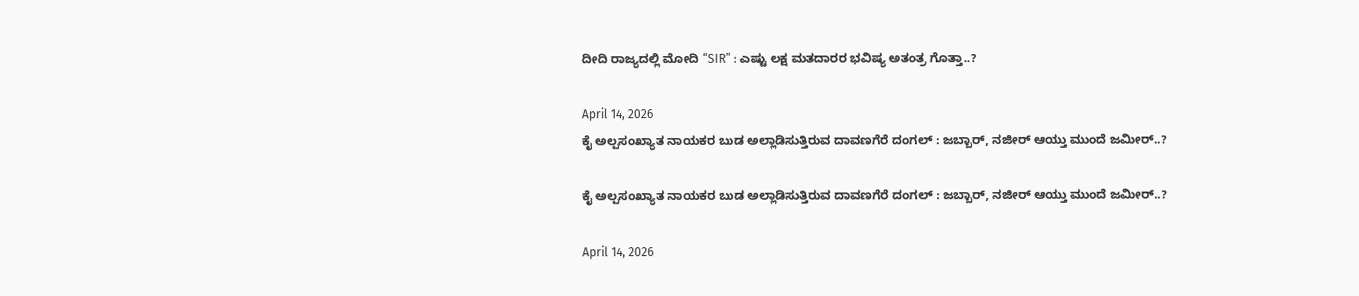ದೀದಿ ರಾಜ್ಯದಲ್ಲಿ ಮೋದಿ “SIR” : ಎಷ್ಟು ಲಕ್ಷ ಮತದಾರರ ಭವಿಷ್ಯ ಅತಂತ್ರ ಗೊತ್ತಾ..?

April 14, 2026
ಕೈ ಅಲ್ಪಸಂಖ್ಯಾತ ನಾಯಕರ ಬುಡ ಅಲ್ಲಾಡಿಸುತ್ತಿರುವ ದಾವಣಗೆರೆ ದಂಗಲ್‌ : ಜಬ್ಬಾರ್‌, ನಜೀರ್‌ ಆಯ್ತು ಮುಂದೆ ಜಮೀರ್..?

ಕೈ ಅಲ್ಪಸಂಖ್ಯಾತ ನಾಯಕರ ಬುಡ ಅಲ್ಲಾಡಿಸುತ್ತಿರುವ ದಾವಣಗೆರೆ ದಂಗಲ್‌ : ಜಬ್ಬಾರ್‌, ನಜೀರ್‌ ಆಯ್ತು ಮುಂದೆ ಜಮೀರ್..?

April 14, 2026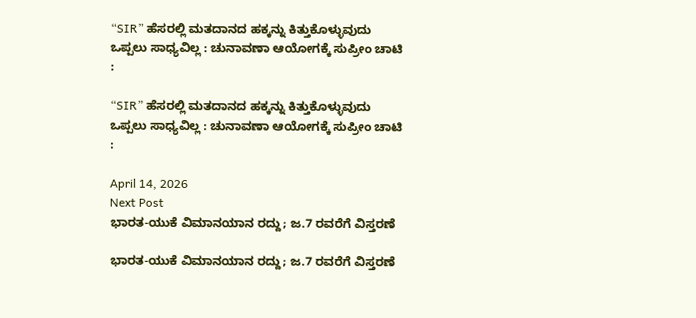“SIR” ಹೆಸರಲ್ಲಿ ಮತದಾನದ ಹಕ್ಕನ್ನು ಕಿತ್ತುಕೊಳ್ಳುವುದು ಒಪ್ಪಲು ಸಾಧ್ಯವಿಲ್ಲ : ಚುನಾವಣಾ ಆಯೋಗಕ್ಕೆ ಸುಪ್ರೀಂ ಚಾಟಿ :

“SIR” ಹೆಸರಲ್ಲಿ ಮತದಾನದ ಹಕ್ಕನ್ನು ಕಿತ್ತುಕೊಳ್ಳುವುದು ಒಪ್ಪಲು ಸಾಧ್ಯವಿಲ್ಲ : ಚುನಾವಣಾ ಆಯೋಗಕ್ಕೆ ಸುಪ್ರೀಂ ಚಾಟಿ :

April 14, 2026
Next Post
ಭಾರತ-ಯುಕೆ ವಿಮಾನಯಾನ ರದ್ದು; ಜ.7 ರವರೆಗೆ ವಿಸ್ತರಣೆ

ಭಾರತ-ಯುಕೆ ವಿಮಾನಯಾನ ರದ್ದು; ಜ.7 ರವರೆಗೆ ವಿಸ್ತರಣೆ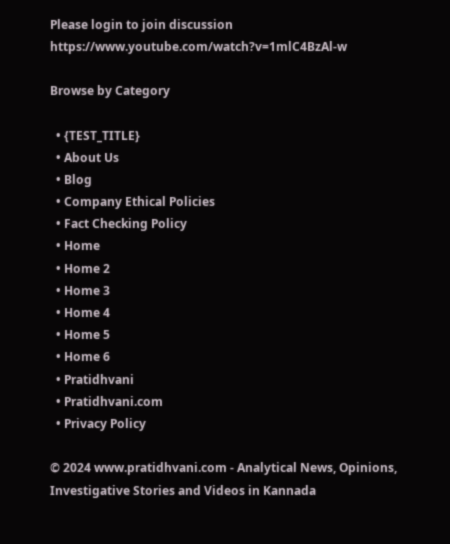Please login to join discussion
https://www.youtube.com/watch?v=1mlC4BzAl-w

Browse by Category

  • {TEST_TITLE}
  • About Us
  • Blog
  • Company Ethical Policies
  • Fact Checking Policy
  • Home
  • Home 2
  • Home 3
  • Home 4
  • Home 5
  • Home 6
  • Pratidhvani
  • Pratidhvani.com
  • Privacy Policy

© 2024 www.pratidhvani.com - Analytical News, Opinions, Investigative Stories and Videos in Kannada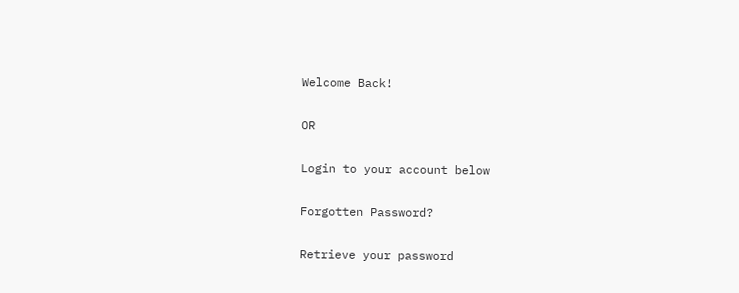Welcome Back!

OR

Login to your account below

Forgotten Password?

Retrieve your password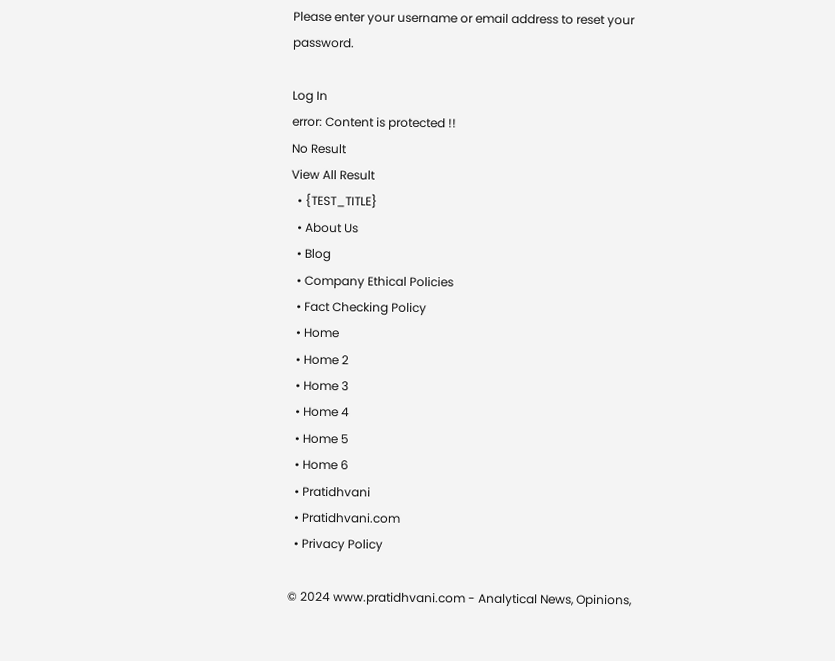Please enter your username or email address to reset your password.

Log In
error: Content is protected !!
No Result
View All Result
  • {TEST_TITLE}
  • About Us
  • Blog
  • Company Ethical Policies
  • Fact Checking Policy
  • Home
  • Home 2
  • Home 3
  • Home 4
  • Home 5
  • Home 6
  • Pratidhvani
  • Pratidhvani.com
  • Privacy Policy

© 2024 www.pratidhvani.com - Analytical News, Opinions,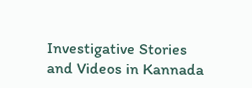Investigative Stories and Videos in Kannada